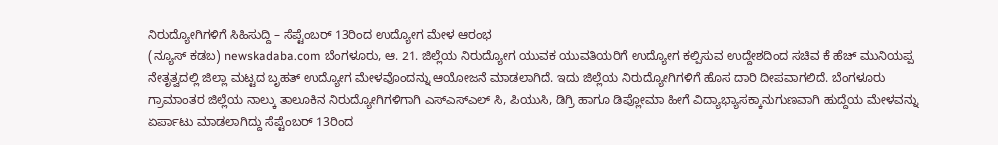ನಿರುದ್ಯೋಗಿಗಳಿಗೆ ಸಿಹಿಸುದ್ದಿ – ಸೆಪ್ಟೆಂಬರ್ 13ರಿಂದ ಉದ್ಯೋಗ ಮೇಳ ಆರಂಭ
(ನ್ಯೂಸ್ ಕಡಬ) newskadaba.com ಬೆಂಗಳೂರು, ಆ. 21. ಜಿಲ್ಲೆಯ ನಿರುದ್ಯೋಗ ಯುವಕ ಯುವತಿಯರಿಗೆ ಉದ್ಯೋಗ ಕಲ್ಪಿಸುವ ಉದ್ದೇಶದಿಂದ ಸಚಿವ ಕೆ ಹೆಚ್ ಮುನಿಯಪ್ಪ ನೇತೃತ್ವದಲ್ಲಿ ಜಿಲ್ಲಾ ಮಟ್ಟದ ಬೃಹತ್ ಉದ್ಯೋಗ ಮೇಳವೊಂದನ್ನು ಆಯೋಜನೆ ಮಾಡಲಾಗಿದೆ. ಇದು ಜಿಲ್ಲೆಯ ನಿರುದ್ಯೋಗಿಗಳಿಗೆ ಹೊಸ ದಾರಿ ದೀಪವಾಗಲಿದೆ. ಬೆಂಗಳೂರು ಗ್ರಾಮಾಂತರ ಜಿಲ್ಲೆಯ ನಾಲ್ಕು ತಾಲೂಕಿನ ನಿರುದ್ಯೋಗಿಗಳಿಗಾಗಿ ಎಸ್ಎಸ್ಎಲ್ ಸಿ, ಪಿಯುಸಿ, ಡಿಗ್ರಿ ಹಾಗೂ ಡಿಪ್ಲೋಮಾ ಹೀಗೆ ವಿದ್ಯಾಭ್ಯಾಸಕ್ಕಾನುಗುಣವಾಗಿ ಹುದ್ದೆಯ ಮೇಳವನ್ನು ಏರ್ಪಾಟು ಮಾಡಲಾಗಿದ್ದು ಸೆಪ್ಟೆಂಬರ್ 13ರಿಂದ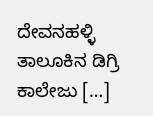ದೇವನಹಳ್ಳಿ ತಾಲೂಕಿನ ಡಿಗ್ರಿ ಕಾಲೇಜು […]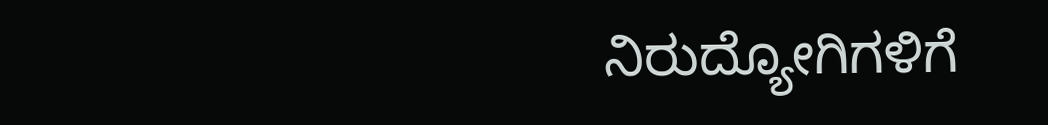ನಿರುದ್ಯೋಗಿಗಳಿಗೆ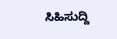ಸಿಹಿಸುದ್ದಿ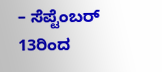– ಸೆಪ್ಟೆಂಬರ್ 13ರಿಂದ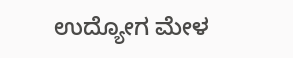ಉದ್ಯೋಗ ಮೇಳ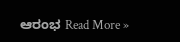ಆರಂಭ Read More »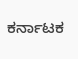ಕರ್ನಾಟಕ